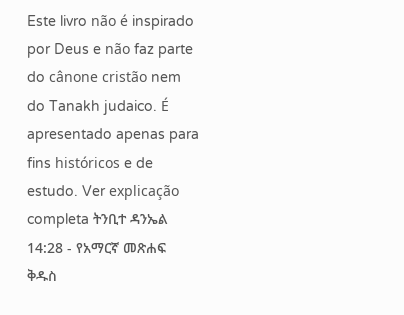Este livro não é inspirado por Deus e não faz parte do cânone cristão nem do Tanakh judaico. É apresentado apenas para fins históricos e de estudo. Ver explicação completa ትንቢተ ዳንኤል 14:28 - የአማርኛ መጽሐፍ ቅዱስ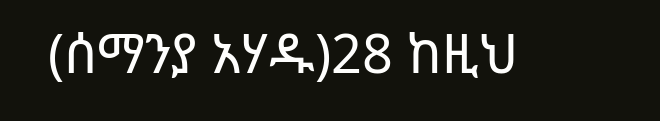(ሰማንያ አሃዱ)28 ከዚህ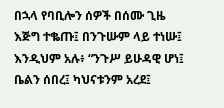በኋላ የባቢሎን ሰዎች በሰሙ ጊዜ እጅግ ተቈጡ፤ በንጉሡም ላይ ተነሡ፤ እንዲህም አሉ፥ “ንጉሥ ይሁዳዊ ሆነ፤ ቤልን ሰበረ፤ ካህናቱንም አረደ፤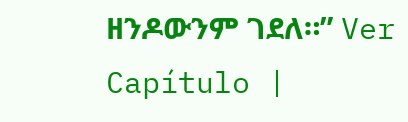ዘንዶውንም ገደለ።” Ver Capítulo |